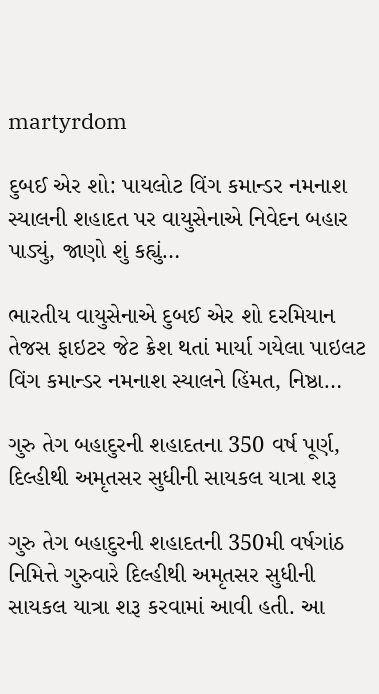martyrdom

દુબઈ એર શો: પાયલોટ વિંગ કમાન્ડર નમનાશ સ્યાલની શહાદત પર વાયુસેનાએ નિવેદન બહાર પાડ્યું, જાણો શું કહ્યું…

ભારતીય વાયુસેનાએ દુબઈ એર શો દરમિયાન તેજસ ફાઇટર જેટ ક્રેશ થતાં માર્યા ગયેલા પાઇલટ વિંગ કમાન્ડર નમનાશ સ્યાલને હિંમત, નિષ્ઠા…

ગુરુ તેગ બહાદુરની શહાદતના 350 વર્ષ પૂર્ણ, દિલ્હીથી અમૃતસર સુધીની સાયકલ યાત્રા શરૂ

ગુરુ તેગ બહાદુરની શહાદતની 350મી વર્ષગાંઠ નિમિત્તે ગુરુવારે દિલ્હીથી અમૃતસર સુધીની સાયકલ યાત્રા શરૂ કરવામાં આવી હતી. આ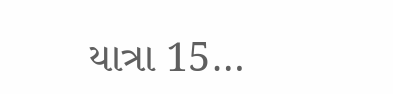યાત્રા 15…